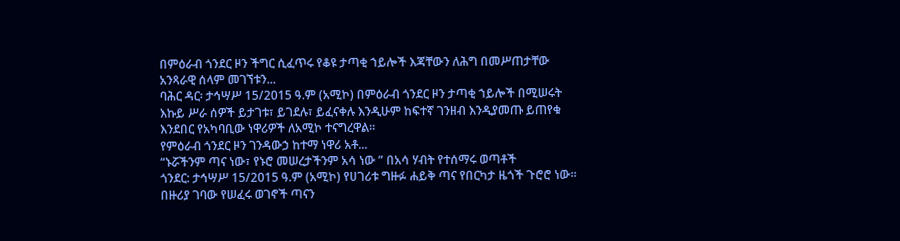በምዕራብ ጎንደር ዞን ችግር ሲፈጥሩ የቆዩ ታጣቂ ኀይሎች እጃቸውን ለሕግ በመሥጠታቸው አንጻራዊ ሰላም መገኘቱን...
ባሕር ዳር፡ ታኅሣሥ 15/2015 ዓ.ም (አሚኮ) በምዕራብ ጎንደር ዞን ታጣቂ ኀይሎች በሚሠሩት እኩይ ሥራ ሰዎች ይታገቱ፣ ይገደሉ፣ ይፈናቀሉ እንዲሁም ከፍተኛ ገንዘብ እንዲያመጡ ይጠየቁ እንደበር የአካባቢው ነዋሪዎች ለአሚኮ ተናግረዋል፡፡
የምዕራብ ጎንደር ዞን ገንዳውኃ ከተማ ነዋሪ አቶ...
“ኑሯችንም ጣና ነው፣ የኑሮ መሠረታችንም አሳ ነው ” በአሳ ሃብት የተሰማሩ ወጣቶች
ጎንደር: ታኅሣሥ 15/2015 ዓ.ም (አሚኮ) የሀገሪቱ ግዙፉ ሐይቅ ጣና የበርካታ ዜጎች ጉሮሮ ነው። በዙሪያ ገባው የሠፈሩ ወገኖች ጣናን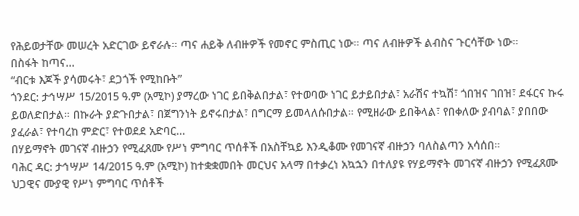የሕይወታቸው መሠረት አድርገው ይኖራሉ። ጣና ሐይቅ ለብዙዎች የመኖር ምስጢር ነው። ጣና ለብዙዎች ልብስና ጉርሳቸው ነው።
በስፋት ከጣና...
“ብርቱ እጆች ያሳመሩት፣ ደጋጎች የሚከቡት”
ጎንደር: ታኅሣሥ 15/2015 ዓ.ም (አሚኮ) ያማረው ነገር ይበቅልበታል፣ የተወባው ነገር ይታይበታል፣ አራሽና ተኳሽ፣ ጎበዝና ገበዝ፣ ደፋርና ኩሩ ይወለድበታል። በኩራት ያድጉበታል፣ በጀግንነት ይኖሩበታል፣ በግርማ ይመላለሱበታል። የሚዘራው ይበቅላል፣ የበቀለው ያብባል፣ ያበበው ያፈራል፣ የተባረከ ምድር፣ የተወደደ አድባር...
በሃይማኖት መገናኛ ብዙኃን የሚፈጸሙ የሥነ ምግባር ጥሰቶች በአስቸኳይ እንዲቆሙ የመገናኛ ብዙኃን ባለስልጣን አሳሰበ።
ባሕር ዳር: ታኅሣሥ 14/2015 ዓ.ም (አሚኮ) ከተቋቋመበት መርህና አላማ በተቃረነ አኳኋን በተለያዩ የሃይማኖት መገናኛ ብዙኃን የሚፈጸሙ ህጋዊና ሙያዊ የሥነ ምግባር ጥሰቶች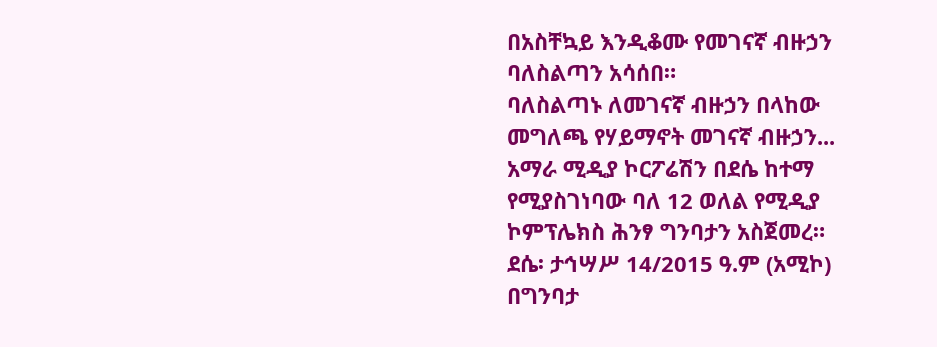በአስቸኳይ እንዲቆሙ የመገናኛ ብዙኃን ባለስልጣን አሳሰበ።
ባለስልጣኑ ለመገናኛ ብዙኃን በላከው መግለጫ የሃይማኖት መገናኛ ብዙኃን...
አማራ ሚዲያ ኮርፖሬሽን በደሴ ከተማ የሚያስገነባው ባለ 12 ወለል የሚዲያ ኮምፕሌክስ ሕንፃ ግንባታን አስጀመረ።
ደሴ፡ ታኅሣሥ 14/2015 ዓ.ም (አሚኮ) በግንባታ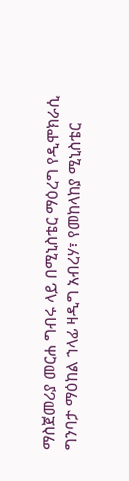ማስጀመሪያ መርሐ ግብሩ ላይ በሚኒስቴር ማዕረግ የዲሞክራሲ ግንባታ ማዕከል ኀላፊ ዛዲግ አብረሃ፣ የመከላከያ ሚኒስቴር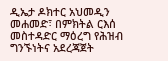ዲኤታ ዶክተር አህመዲን መሐመድ፣ በምክትል ርእሰ መስተዳድር ማዕረግ የሕዝብ ግንኙነትና አደረጃጀት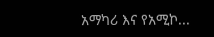አማካሪ እና የአሚኮ...